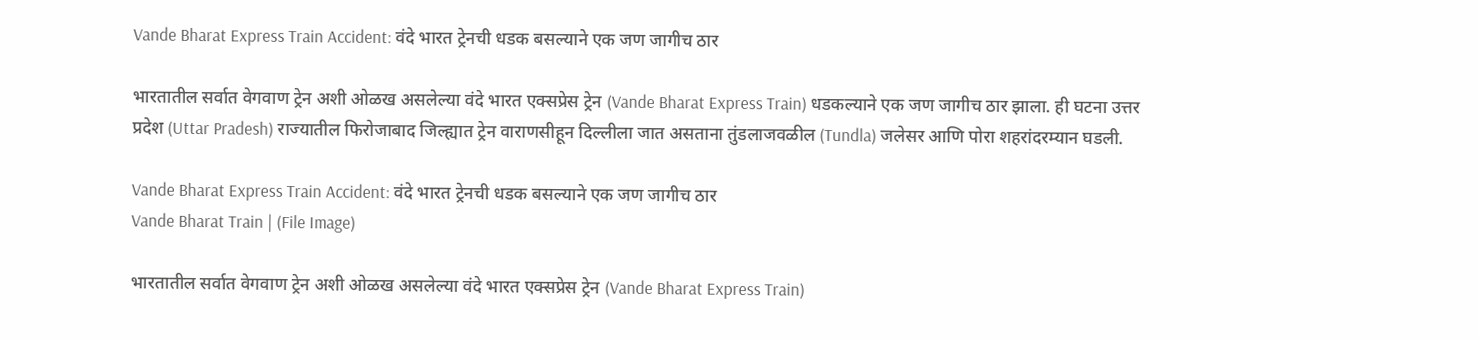Vande Bharat Express Train Accident: वंदे भारत ट्रेनची धडक बसल्याने एक जण जागीच ठार

भारतातील सर्वात वेगवाण ट्रेन अशी ओळख असलेल्या वंदे भारत एक्सप्रेस ट्रेन (Vande Bharat Express Train) धडकल्याने एक जण जागीच ठार झाला. ही घटना उत्तर प्रदेश (Uttar Pradesh) राज्यातील फिरोजाबाद जिल्ह्यात ट्रेन वाराणसीहून दिल्लीला जात असताना तुंडलाजवळील (Tundla) जलेसर आणि पोरा शहरांदरम्यान घडली.

Vande Bharat Express Train Accident: वंदे भारत ट्रेनची धडक बसल्याने एक जण जागीच ठार
Vande Bharat Train | (File Image)

भारतातील सर्वात वेगवाण ट्रेन अशी ओळख असलेल्या वंदे भारत एक्सप्रेस ट्रेन (Vande Bharat Express Train)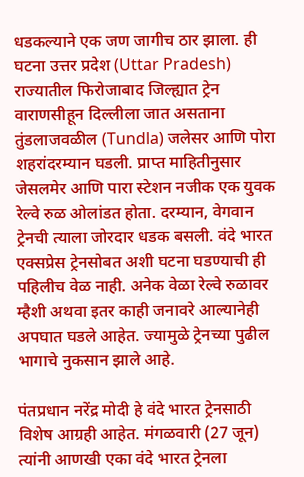धडकल्याने एक जण जागीच ठार झाला. ही घटना उत्तर प्रदेश (Uttar Pradesh) राज्यातील फिरोजाबाद जिल्ह्यात ट्रेन वाराणसीहून दिल्लीला जात असताना तुंडलाजवळील (Tundla) जलेसर आणि पोरा शहरांदरम्यान घडली. प्राप्त माहितीनुसार जेसलमेर आणि पारा स्टेशन नजीक एक युवक रेल्वे रुळ ओलांडत होता. दरम्यान, वेगवान ट्रेनची त्याला जोरदार धडक बसली. वंदे भारत एक्सप्रेस ट्रेनसोबत अशी घटना घडण्याची ही पहिलीच वेळ नाही. अनेक वेळा रेल्वे रुळावर म्हैशी अथवा इतर काही जनावरे आल्यानेही अपघात घडले आहेत. ज्यामुळे ट्रेनच्या पुढील भागाचे नुकसान झाले आहे.

पंतप्रधान नरेंद्र मोदी हे वंदे भारत ट्रेनसाठी विशेष आग्रही आहेत. मंगळवारी (27 जून) त्यांनी आणखी एका वंदे भारत ट्रेनला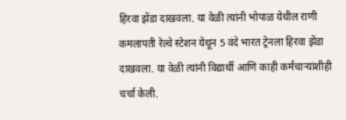हिरवा झेंडा दाखवला. या वेळी त्यांनी भोपाळ येथील राणी कमलापती रेल्वे स्टेशन येथून 5 वंदे भारत ट्रेनला हिरवा झेंडा दाखवला. या वेळी त्यांनी विद्यार्थी आणि काही कर्मचाऱ्यांशीही चर्चा केली.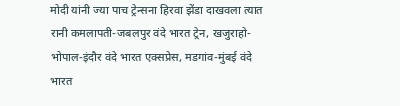मोदी यांनी ज्या पाच ट्रेन्सना हिरवा झेंडा दाखवला त्यात रानी कमलापती-जबलपुर वंदे भारत ट्रेन, खजुराहो-भोपाल-इंदौर वंदे भारत एक्सप्रेस, मडगांव-मुंबई वंदे भारत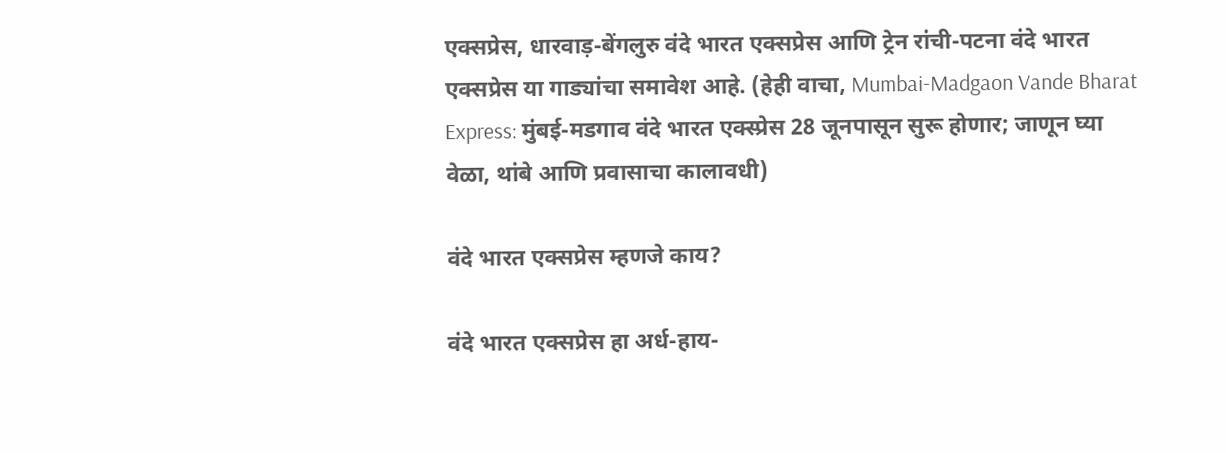एक्सप्रेस, धारवाड़-बेंगलुरु वंदे भारत एक्सप्रेस आणि ट्रेन रांची-पटना वंदे भारत एक्सप्रेस या गाड्यांचा समावेश आहे. (हेही वाचा, Mumbai-Madgaon Vande Bharat Express: मुंबई-मडगाव वंदे भारत एक्स्प्रेस 28 जूनपासून सुरू होणार; जाणून घ्या वेळा, थांबे आणि प्रवासाचा कालावधी)

वंदे भारत एक्सप्रेस म्हणजे काय?

वंदे भारत एक्सप्रेस हा अर्ध-हाय-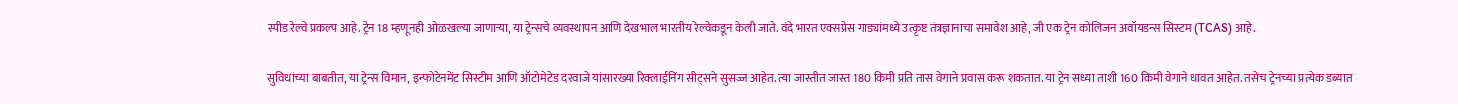स्पीड रेल्वे प्रकल्प आहे. ट्रेन 18 म्हणूनही ओळखल्या जाणार्‍या, या ट्रेन्सचे व्यवस्थापन आणि देखभाल भारतीय रेल्वेकडून केली जाते. वंदे भारत एक्सप्रेस गाड्यांमध्ये उत्कृष्ट तंत्रज्ञानाचा समावेश आहे, जी एक ट्रेन कोलिजन अवॉयडन्स सिस्टम (TCAS) आहे.

सुविधांच्या बाबतीत, या ट्रेन्स विमान, इन्फोटेनमेंट सिस्टीम आणि ऑटोमेटेड दरवाजे यांसारख्या रिक्लाईनिंग सीट्सने सुसज्ज आहेत. त्या जास्तीत जास्त 180 किमी प्रति तास वेगाने प्रवास करू शकतात. या ट्रेन सध्या ताशी 160 किमी वेगाने धावत आहेत. तसेच ट्रेनच्या प्रत्येक डब्यात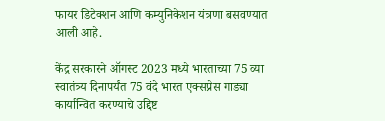फायर डिटेक्शन आणि कम्युनिकेशन यंत्रणा बसवण्यात आली आहे.

केंद्र सरकारने ऑगस्ट 2023 मध्ये भारताच्या 75 व्या स्वातंत्र्य दिनापर्यंत 75 वंदे भारत एक्सप्रेस गाड्या कार्यान्वित करण्याचे उद्दिष्ट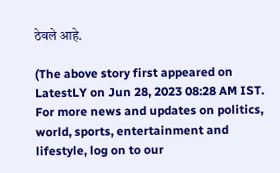ठेवले आहे.

(The above story first appeared on LatestLY on Jun 28, 2023 08:28 AM IST. For more news and updates on politics, world, sports, entertainment and lifestyle, log on to our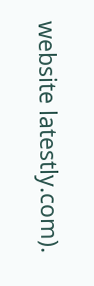website latestly.com).